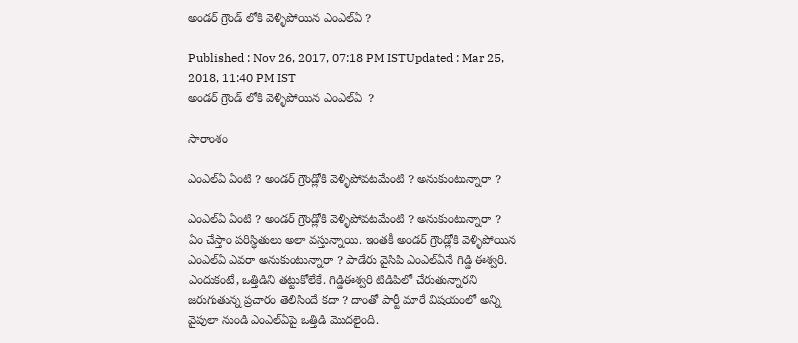అండర్ గ్రౌండ్ లోకి వెళ్ళిపోయిన ఎంఎల్ఏ ?

Published : Nov 26, 2017, 07:18 PM ISTUpdated : Mar 25, 2018, 11:40 PM IST
అండర్ గ్రౌండ్ లోకి వెళ్ళిపోయిన ఎంఎల్ఏ  ?

సారాంశం

ఎంఎల్ఏ ఏంటి ? అండర్ గ్రౌండ్లోకి వెళ్ళిపోవటమేంటి ? అనుకుంటున్నారా ?

ఎంఎల్ఏ ఏంటి ? అండర్ గ్రౌండ్లోకి వెళ్ళిపోవటమేంటి ? అనుకుంటున్నారా ? ఏం చేస్తాం పరిస్ధితులు అలా వస్తున్నాయి. ఇంతకీ అండర్ గ్రౌండ్లోకి వెళ్ళిపోయిన ఎంఎల్ఏ ఎవరా అనుకుంటున్నారా ? పాడేరు వైసిపి ఎంఎల్ఏనే గిడ్డి ఈశ్వరి. ఎందుకంటే, ఒత్తిడిని తట్టుకోలేకే. గిడ్డిఈశ్వరి టిడిపిలో చేరుతున్నారని జరుగుతున్న ప్రచారం తెలిసిందే కదా ? దాంతో పార్టీ మారే విషయంలో అన్ని వైపులా నుండి ఎంఎల్ఏపై ఒత్తిడి మొదలైంది.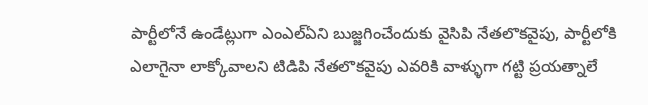పార్టీలోనే ఉండేట్లుగా ఎంఎల్ఏని బుజ్జగించేందుకు వైసిపి నేతలొకవైపు, పార్టీలోకి ఎలాగైనా లాక్కోవాలని టిడిపి నేతలొకవైపు ఎవరికి వాళ్ళుగా గట్టి ప్రయత్నాలే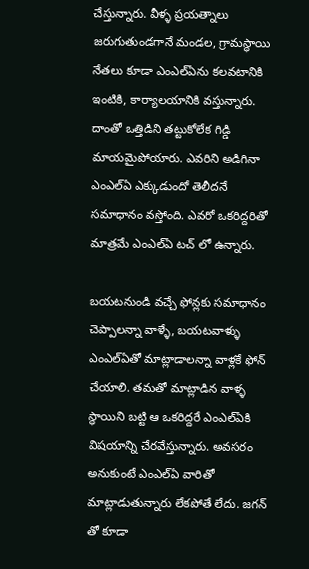చేస్తున్నారు. వీళ్ళ ప్రయత్నాలు జరుగుతుండగానే మండల, గ్రామస్ధాయి నేతలు కూడా ఎంఎల్ఏను కలవటానికి ఇంటికి, కార్యాలయానికి వస్తున్నారు. దాంతో ఒత్తిడిని తట్టుకోలేక గిడ్డి మాయమైపోయారు. ఎవరిని అడిగినా ఎంఎల్ఏ ఎక్కుడుందో తెలీదనే సమాధానం వస్తోంది. ఎవరో ఒకరిద్దరితో మాత్రమే ఎంఎల్ఏ టచ్ లో ఉన్నారు.

బయటనుండి వచ్చే ఫోన్లకు సమాధానం చెప్పాలన్నా వాళ్ళే, బయటవాళ్ళు ఎంఎల్ఏతో మాట్లాడాలన్నా వాళ్లకే ఫోన్ చేయాలి. తమతో మాట్లాడిన వాళ్ళ స్ధాయిని బట్టి ఆ ఒకరిద్దరే ఎంఎల్ఏకి విషయాన్ని చేరవేస్తున్నారు. అవసరం అనుకుంటే ఎంఎల్ఏ వారితో మాట్లాడుతున్నారు లేకపోతే లేదు. జగన్ తో కూడా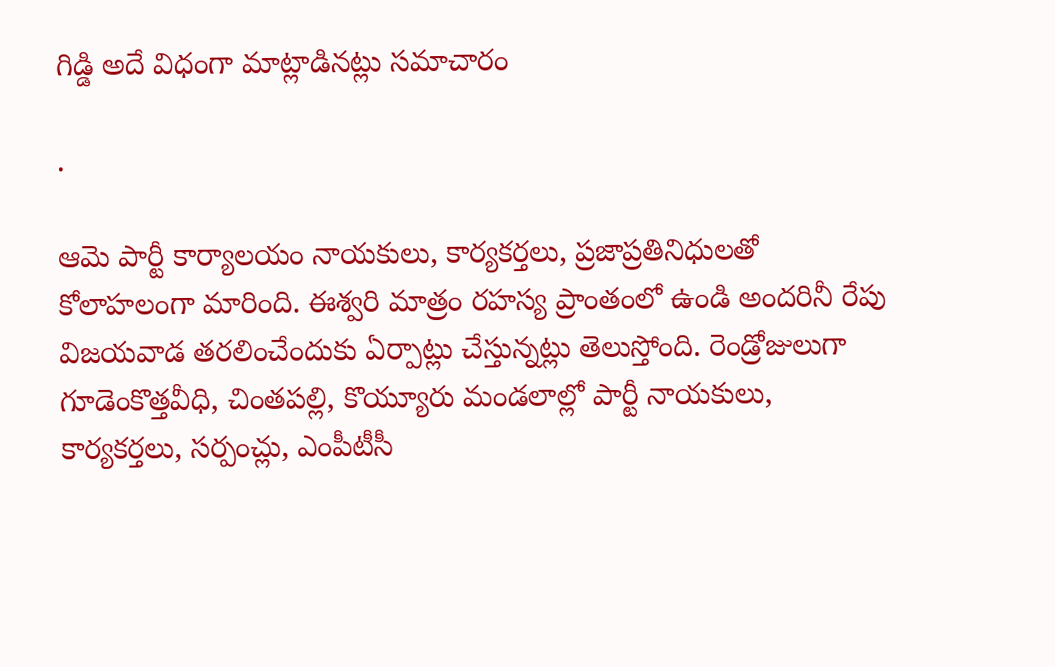గిడ్డి అదే విధంగా మాట్లాడినట్లు సమాచారం

.

ఆమె పార్టీ కార్యాలయం నాయకులు, కార్యకర్తలు, ప్రజాప్రతినిధులతో కోలాహలంగా మారింది. ఈశ్వరి మాత్రం రహస్య ప్రాంతంలో ఉండి అందరినీ రేపు విజయవాడ తరలించేందుకు ఏర్పాట్లు చేస్తున్నట్లు తెలుస్తోంది. రెండ్రోజులుగా గూడెంకొత్తవీధి, చింతపల్లి, కొయ్యూరు మండలాల్లో పార్టీ నాయకులు, కార్యకర్తలు, సర్పంచ్లు, ఎంపీటీసీ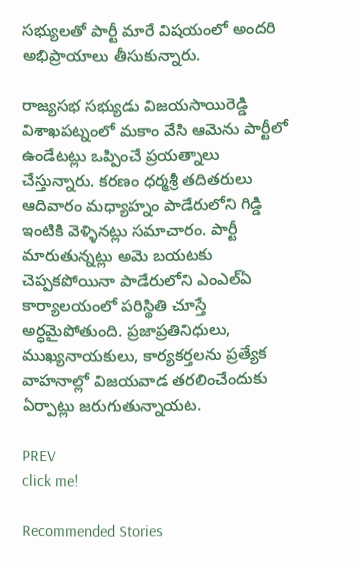సభ్యులతో పార్టీ మారే విషయంలో అందరి అభిప్రాయాలు తీసుకున్నారు.

రాజ్యసభ సభ్యుడు విజయసాయిరెడ్డి విశాఖపట్నంలో మకాం వేసి ఆమెను పార్టీలో ఉండేటట్లు ఒప్పించే ప్రయత్నాలు చేస్తున్నారు. కరణం ధర్మశ్రీ తదితరులు ఆదివారం మధ్యాహ్నం పాడేరులోని గిడ్డి ఇంటికి వెళ్ళినట్లు సమాచారం. పార్టీ మారుతున్నట్లు అమె బయటకు చెప్పకపోయినా పాడేరులోని ఎంఎల్ఏ కార్యాలయంలో పరిస్థితి చూస్తే అర్ధమైపోతుంది. ప్రజాప్రతినిధులు, ముఖ్యనాయకులు, కార్యకర్తలను ప్రత్యేక వాహనాల్లో విజయవాడ తరలించేందుకు ఏర్పాట్లు జరుగుతున్నాయట.

PREV
click me!

Recommended Stories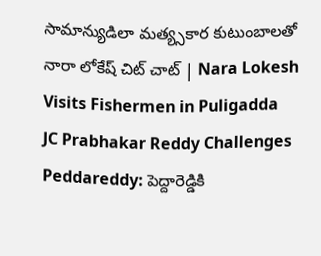సామాన్యుడిలా మత్య్సకార కుటుంబాలతో నారా లోకేష్ చిట్ చాట్ | Nara Lokesh Visits Fishermen in Puligadda
JC Prabhakar Reddy Challenges Peddareddy: పెద్దారెడ్డికి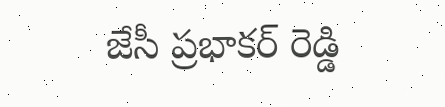జేసీ ప్రభాకర్ రెడ్డి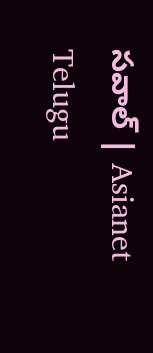సవాల్ | Asianet Telugu